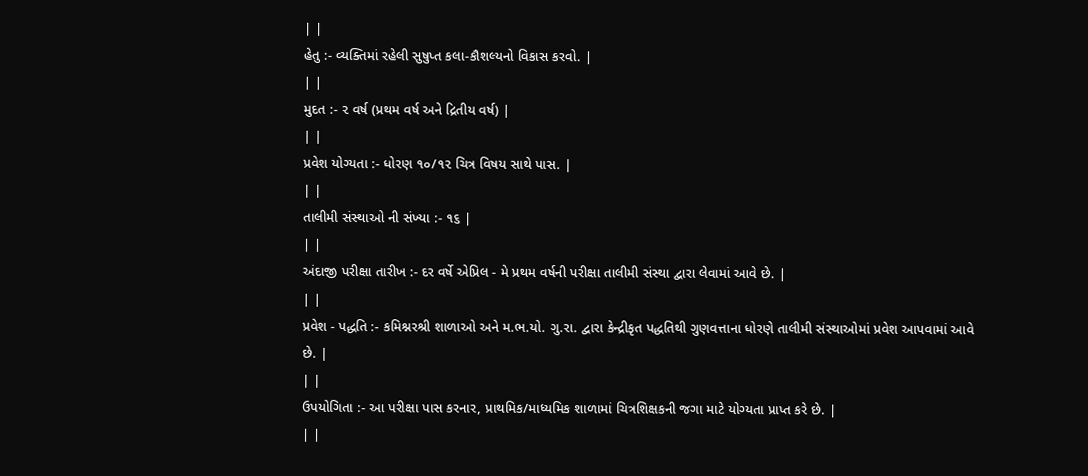| |
હેતુ :- વ્યક્તિમાં રહેલી સુષુપ્ત કલા-કૌશલ્યનો વિકાસ કરવો. |
| |
મુદત :- ૨ વર્ષ (પ્રથમ વર્ષ અને દ્રિતીય વર્ષ) |
| |
પ્રવેશ યોગ્યતા :- ધોરણ ૧૦/૧૨ ચિત્ર વિષય સાથે પાસ. |
| |
તાલીમી સંસ્થાઓ ની સંખ્યા :- ૧૬ |
| |
અંદાજી પરીક્ષા તારીખ :- દર વર્ષે એપ્રિલ - મે પ્રથમ વર્ષની પરીક્ષા તાલીમી સંસ્થા દ્વારા લેવામાં આવે છે. |
| |
પ્રવેશ - પદ્ધતિ :- કમિશ્નરશ્રી શાળાઓ અને મ.ભ.યો. ગુ.રા. દ્વારા કેન્દ્રીકૃત પદ્ધતિથી ગુણવત્તાના ધોરણે તાલીમી સંસ્થાઓમાં પ્રવેશ આપવામાં આવે છે. |
| |
ઉપયોગિતા :- આ પરીક્ષા પાસ કરનાર, પ્રાથમિક/માધ્યમિક શાળામાં ચિત્રશિક્ષકની જગા માટે યોગ્યતા પ્રાપ્ત કરે છે. |
| |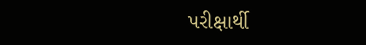પરીક્ષાર્થી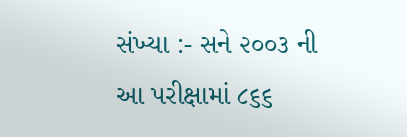સંખ્યા :- સને ૨૦૦૩ ની આ પરીક્ષામાં ૮૬૬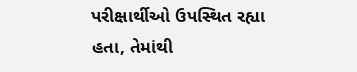પરીક્ષાર્થીઓ ઉપસ્થિત રહ્યા હતા, તેમાંથી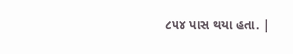૮૫૪ પાસ થયા હતા. |